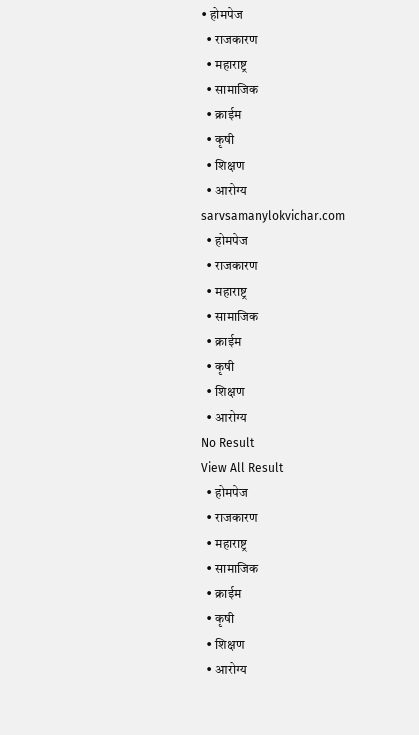• होमपेज
  • राजकारण
  • महाराष्ट्र
  • सामाजिक
  • क्राईम
  • कृषी
  • शिक्षण
  • आरोग्य
sarvsamanylokvichar.com
  • होमपेज
  • राजकारण
  • महाराष्ट्र
  • सामाजिक
  • क्राईम
  • कृषी
  • शिक्षण
  • आरोग्य
No Result
View All Result
  • होमपेज
  • राजकारण
  • महाराष्ट्र
  • सामाजिक
  • क्राईम
  • कृषी
  • शिक्षण
  • आरोग्य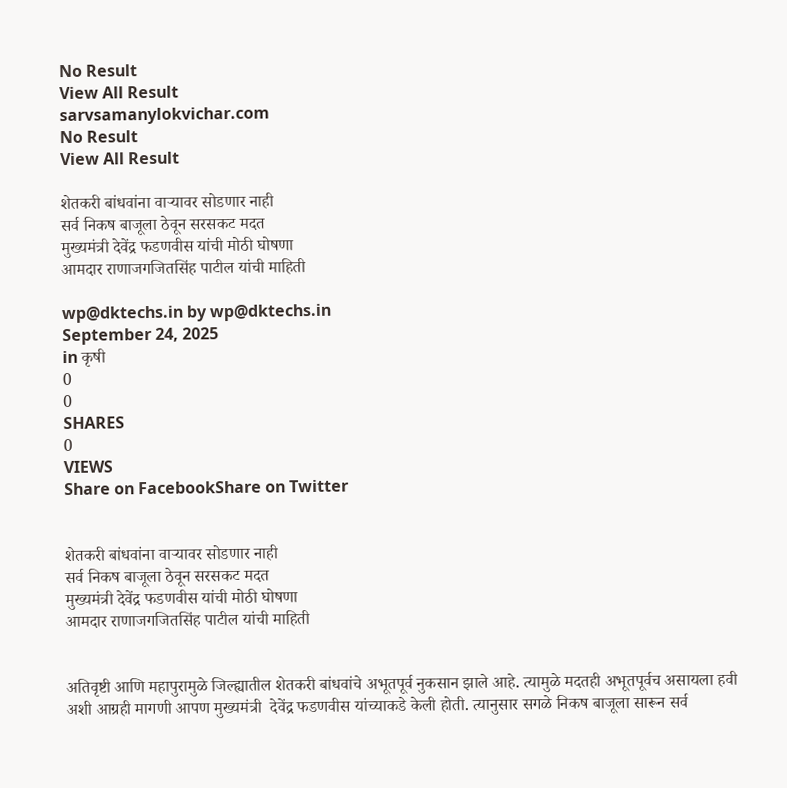No Result
View All Result
sarvsamanylokvichar.com
No Result
View All Result

शेतकरी बांधवांना वाऱ्यावर सोडणार नाही
सर्व निकष बाजूला ठेवून सरसकट मदत
मुख्यमंत्री देवेंद्र फडणवीस यांची मोठी घोषणा
आमदार राणाजगजितसिंह पाटील यांची माहिती

wp@dktechs.in by wp@dktechs.in
September 24, 2025
in कृषी
0
0
SHARES
0
VIEWS
Share on FacebookShare on Twitter


शेतकरी बांधवांना वाऱ्यावर सोडणार नाही
सर्व निकष बाजूला ठेवून सरसकट मदत
मुख्यमंत्री देवेंद्र फडणवीस यांची मोठी घोषणा
आमदार राणाजगजितसिंह पाटील यांची माहिती


अतिवृष्टी आणि महापुरामुळे जिल्ह्यातील शेतकरी बांधवांचे अभूतपूर्व नुकसान झाले आहे. त्यामुळे मदतही अभूतपूर्वच असायला हवी अशी आग्रही मागणी आपण मुख्यमंत्री  देवेंद्र फडणवीस यांच्याकडे केली होती. त्यानुसार सगळे निकष बाजूला सारून सर्व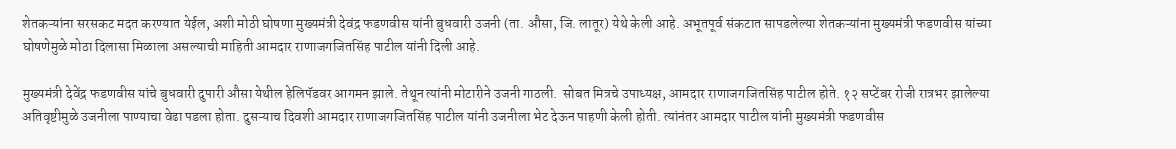शेतकऱ्यांना सरसकट मदत करण्यात येईल, अशी मोठी घोषणा मुख्यमंत्री देवंद्र फडणवीस यांनी बुधवारी उजनी (ता. औसा, जि. लातूर) येथे केली आहे. अभूतपूर्व संकटात सापडलेल्या शेतकऱ्यांना मुख्यमंत्री फडणवीस यांच्या घोषणेमुळे मोठा दिलासा मिळाला असल्याची माहिती आमदार राणाजगजितसिंह पाटील यांनी दिली आहे.

मुख्यमंत्री देवेंद्र फडणवीस यांचे बुधवारी दुपारी औसा येथील हेलिपॅडवर आगमन झाले. तेथून त्यांनी मोटारीने उजनी गाठली.  सोबत मित्रचे उपाध्यक्ष, आमदार राणाजगजितसिंह पाटील होते. १२ सप्टेंबर रोजी रात्रभर झालेल्या अतिवृष्टीमुळे उजनीला पाण्याचा वेढा पडला होता. दुसऱ्याच दिवशी आमदार राणाजगजितसिंह पाटील यांनी उजनीला भेट देऊन पाहणी केली होती. त्यांनंतर आमदार पाटील यांनी मुख्यमंत्री फडणवीस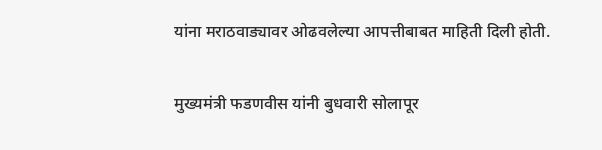यांना मराठवाड्यावर ओढवलेल्या आपत्तीबाबत माहिती दिली होती.

मुख्यमंत्री फडणवीस यांनी बुधवारी सोलापूर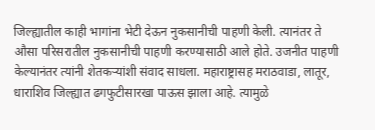जिल्ह्यातील काही भागांना भेटी देऊन नुकसानीची पाहणी केली. त्यानंतर ते औसा परिसरातील नुकसानीची पाहणी करण्यासाठी आले होते. उजनीत पाहणी केल्यानंतर त्यांनी शेतकऱ्यांशी संवाद साधला. महाराष्ट्रासह मराठवाडा, लातूर, धाराशिव जिल्ह्यात ढगफुटीसारखा पाऊस झाला आहे. त्यामुळे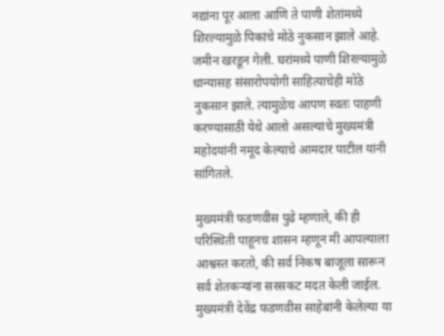नद्यांना पूर आला आणि ते पाणी शेतांमध्ये शिरल्यामुळे पिकांचे मोठे नुकसान झाले आहे. जमीन खरडून गेली. घरांमध्ये पाणी शिरल्यामुळे धान्यासह संसारोपयोगी साहित्याचेही मोठे नुकसान झाले. त्यामुळेच आपण स्वतः पाहणी करण्यासाठी येथे आलो असल्याचे मुख्यमंत्री महोदयांनी नमूद केल्याचे आमदार पाटील यांनी सांगितले.

मुख्यमंत्री फडणवीस पुढे म्हणाले, की ही परिस्थिती पाहूनच शासन म्हणून मी आपल्याला आश्वस्त करतो, की सर्व निकष बाजूला सारून सर्व शेतकऱ्यांना सरसकट मदत केली जाईल. मुख्यमंत्री देवेंद्र फडणवीस साहेबांनी केलेल्या या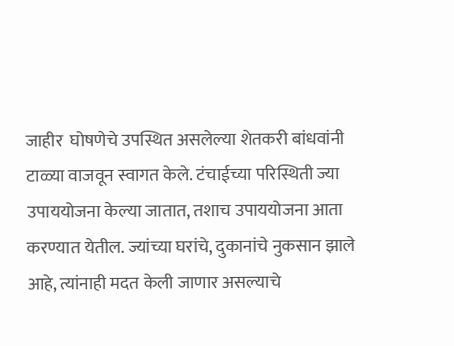जाहीर  घोषणेचे उपस्थित असलेल्या शेतकरी बांधवांनी टाळ्या वाजवून स्वागत केले. टंचाईच्या परिस्थिती ज्या उपाययोजना केल्या जातात, तशाच उपाययोजना आता करण्यात येतील. ज्यांच्या घरांचे, दुकानांचे नुकसान झाले आहे, त्यांनाही मदत केली जाणार असल्याचे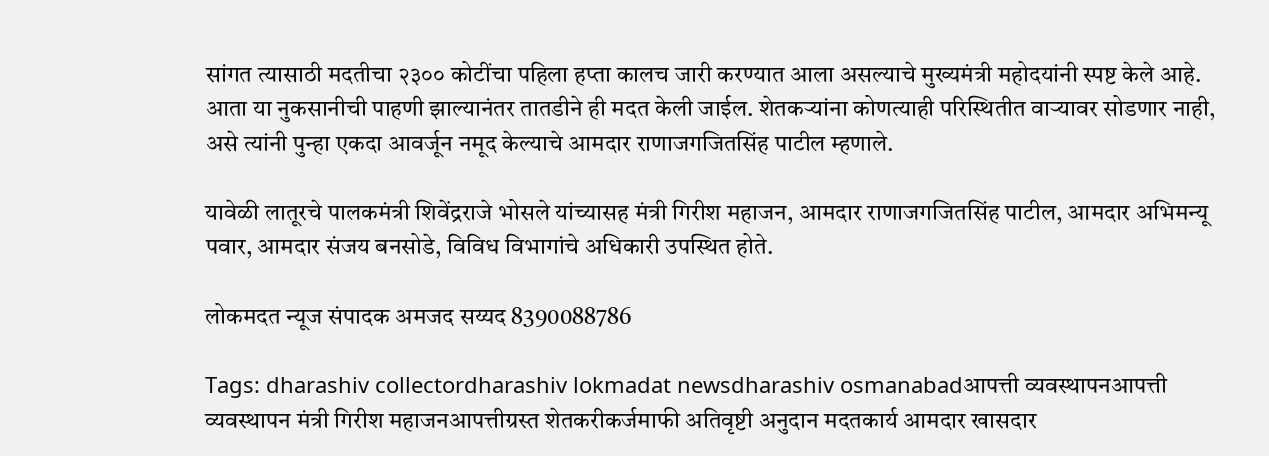सांगत त्यासाठी मदतीचा २३०० कोटींचा पहिला हप्ता कालच जारी करण्यात आला असल्याचे मुख्यमंत्री महोदयांनी स्पष्ट केले आहे. आता या नुकसानीची पाहणी झाल्यानंतर तातडीने ही मदत केली जाईल. शेतकऱ्यांना कोणत्याही परिस्थितीत वाऱ्यावर सोडणार नाही, असे त्यांनी पुन्हा एकदा आवर्जून नमूद केल्याचे आमदार राणाजगजितसिंह पाटील म्हणाले.

यावेळी लातूरचे पालकमंत्री शिवेंद्रराजे भोसले यांच्यासह मंत्री गिरीश महाजन, आमदार राणाजगजितसिंह पाटील, आमदार अभिमन्यू पवार, आमदार संजय बनसोडे, विविध विभागांचे अधिकारी उपस्थित होते.

लोकमदत न्यूज संपादक अमजद सय्यद 8390088786

Tags: dharashiv collectordharashiv lokmadat newsdharashiv osmanabadआपत्ती व्यवस्थापनआपत्ती व्यवस्थापन मंत्री गिरीश महाजनआपत्तीग्रस्त शेतकरीकर्जमाफी अतिवृष्टी अनुदान मदतकार्य आमदार खासदार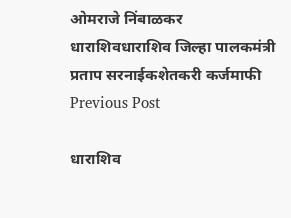ओमराजे निंबाळकर धाराशिवधाराशिव जिल्हा पालकमंत्री प्रताप सरनाईकशेतकरी कर्जमाफी
Previous Post

धाराशिव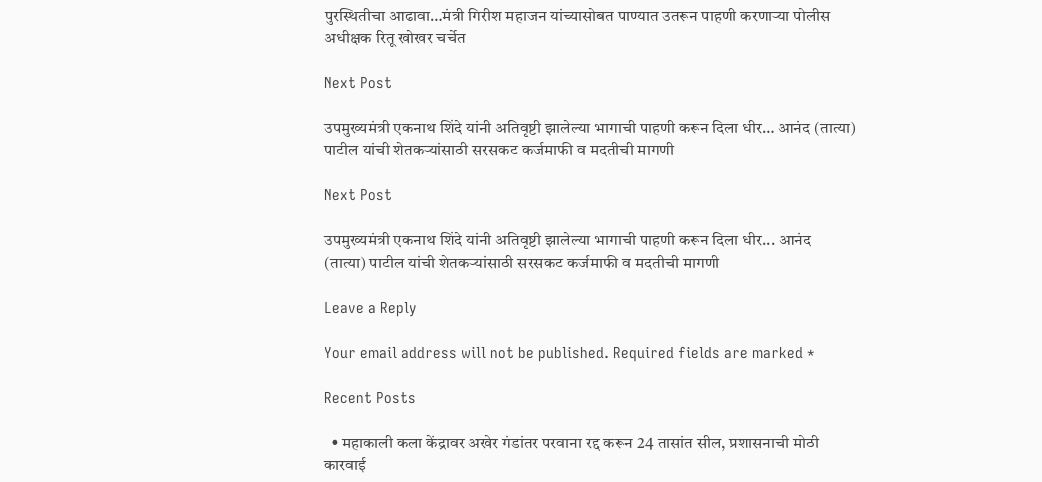पुरस्थितीचा आढावा…मंत्री गिरीश महाजन यांच्यासोबत पाण्यात उतरून पाहणी करणाऱ्या पोलीस अधीक्षक रितू खोखर चर्चेत

Next Post

उपमुख्यमंत्री एकनाथ शिंदे यांनी अतिवृष्टी झालेल्या भागाची पाहणी करून दिला धीर… आनंद (तात्या) पाटील यांची शेतकऱ्यांसाठी सरसकट कर्जमाफी व मदतीची मागणी

Next Post

उपमुख्यमंत्री एकनाथ शिंदे यांनी अतिवृष्टी झालेल्या भागाची पाहणी करून दिला धीर... आनंद (तात्या) पाटील यांची शेतकऱ्यांसाठी सरसकट कर्जमाफी व मदतीची मागणी

Leave a Reply

Your email address will not be published. Required fields are marked *

Recent Posts

  • महाकाली कला केंद्रावर अखेर गंडांतर परवाना रद्द करून 24 तासांत सील, प्रशासनाची मोठी कारवाई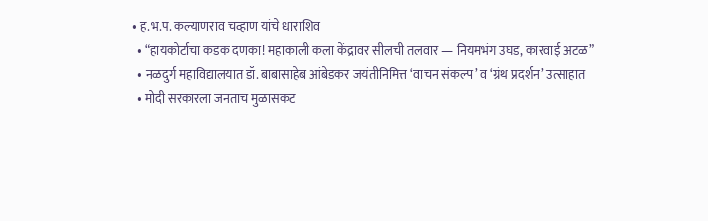• ह.भ.प. कल्याणराव चव्हाण यांचे धाराशिव
  • “हायकोर्टाचा कडक दणका! महाकाली कला केंद्रावर सीलची तलवार — नियमभंग उघड, कारवाई अटळ”
  • नळदुर्ग महाविद्यालयात डॉ. बाबासाहेब आंबेडकर जयंतीनिमित्त ‘वाचन संकल्प’ व ‘ग्रंथ प्रदर्शन’ उत्साहात
  • मोदी सरकारला जनताच मुळासकट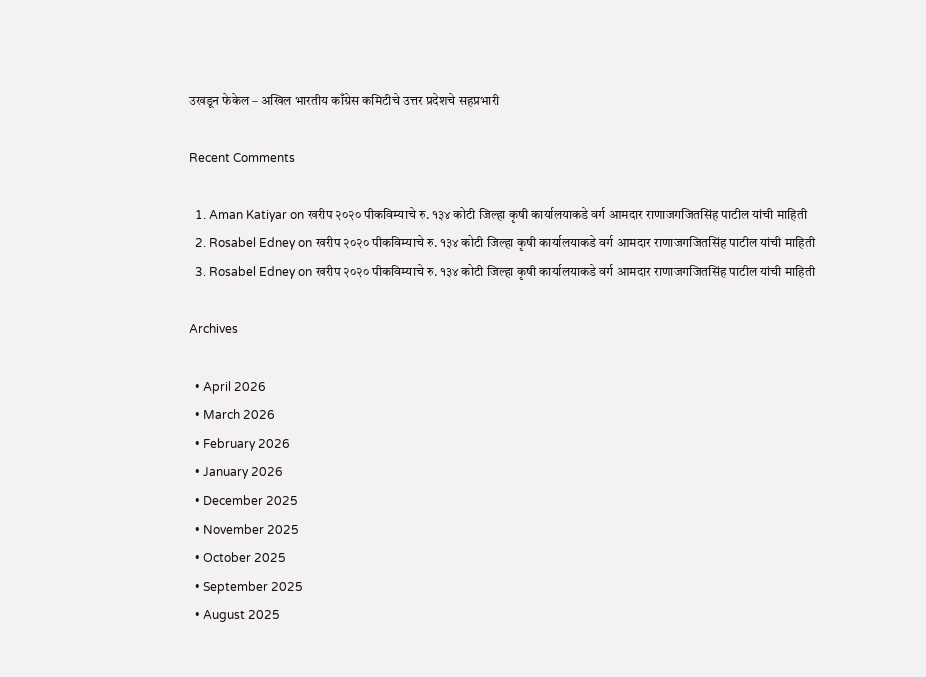उखडून फेकेल – अखिल भारतीय काँग्रेस कमिटीचे उत्तर प्रदेशचे सहप्रभारी

Recent Comments

  1. Aman Katiyar on खरीप २०२० पीकविम्याचे रु. १३४ कोटी जिल्हा कृषी कार्यालयाकडे वर्ग आमदार राणाजगजितसिंह पाटील यांची माहिती
  2. Rosabel Edney on खरीप २०२० पीकविम्याचे रु. १३४ कोटी जिल्हा कृषी कार्यालयाकडे वर्ग आमदार राणाजगजितसिंह पाटील यांची माहिती
  3. Rosabel Edney on खरीप २०२० पीकविम्याचे रु. १३४ कोटी जिल्हा कृषी कार्यालयाकडे वर्ग आमदार राणाजगजितसिंह पाटील यांची माहिती

Archives

  • April 2026
  • March 2026
  • February 2026
  • January 2026
  • December 2025
  • November 2025
  • October 2025
  • September 2025
  • August 2025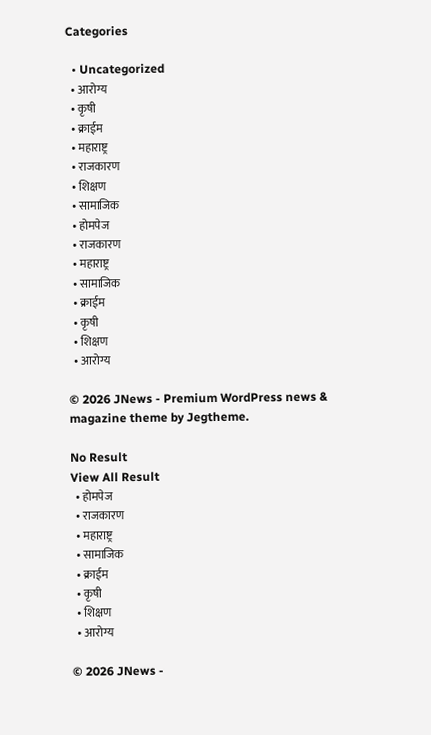Categories

  • Uncategorized
  • आरोग्य
  • कृषी
  • क्राईम
  • महाराष्ट्र
  • राजकारण
  • शिक्षण
  • सामाजिक
  • होमपेज
  • राजकारण
  • महाराष्ट्र
  • सामाजिक
  • क्राईम
  • कृषी
  • शिक्षण
  • आरोग्य

© 2026 JNews - Premium WordPress news & magazine theme by Jegtheme.

No Result
View All Result
  • होमपेज
  • राजकारण
  • महाराष्ट्र
  • सामाजिक
  • क्राईम
  • कृषी
  • शिक्षण
  • आरोग्य

© 2026 JNews -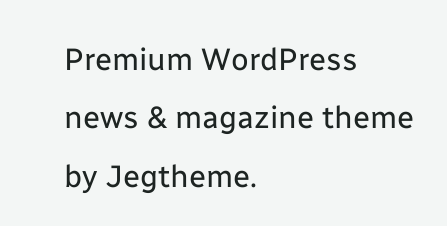Premium WordPress news & magazine theme by Jegtheme.